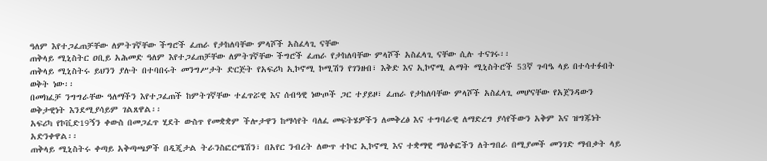ዓለም እየተጋፈጠቻቸው ለምትገኛቸው ችግሮች ፈጠራ የታከለባቸው ምላሾች አስፈላጊ ናቸው
ጠቅላይ ሚኒስትር ዐቢይ አሕመድ ዓለም እየተጋፈጠቻቸው ለምትገኛቸው ችግሮች ፈጠራ የታከለባቸው ምላሾች አስፈላጊ ናቸው ሲሉ ተናገሩ፡፡
ጠቅላይ ሚኒስትሩ ይህንን ያሉት በተባበሩት መንግሥታት ድርጅት የአፍሪካ ኢኮኖሚ ኮሚሽን የገንዘብ፣ እቅድ እና ኢኮኖሚ ልማት ሚኒስትሮች 53ኛ ጉባዔ ላይ በተሳተፉበት ወቅት ነው፡፡
በመክፈቻ ንግግራቸው ዓለማችን እየተጋፈጠች ከምትገኛቸው ተፈጥሯዊ እና ሰብዓዊ ነውጦች ጋር ተያይዞ፣ ፈጠራ የታከለባቸው ምላሾች አስፈላጊ መሆናቸው የአጀንዳውን ወቅታዊነት እንደሚያሳይም ገልጸዋል፡፡
አፍሪካ የኮቪድ19ኝን ቀውስ በመጋፈጥ ሂደት ውስጥ የመቋቋም ችሎታዋን ከማሳየት ባለፈ መፍትሄዎችን ለመቅረፅ እና ተግባራዊ ለማድረግ ያሳየችውን አቅም እና ዝግጁነት አድንቀዋል፡፡
ጠቅላይ ሚኒስትሩ ቀጣይ አቅጣጫዎች በዲጂታል ትራንስፎርሜሽን፣ በአየር ንብረት ለውጥ ተኮር ኢኮኖሚ እና ተቋማዊ ማዕቀፎችን ለትግበራ በሚያመች መንገድ ማብቃት ላይ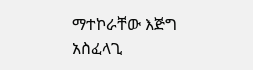ማተኮራቸው እጅግ አስፈላጊ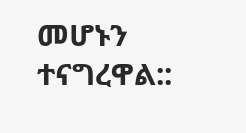መሆኑን ተናግረዋል::